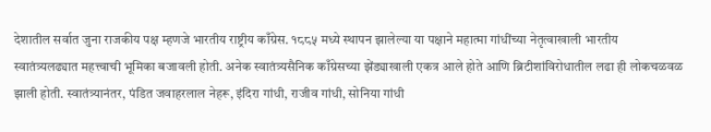देशातील सर्वात जुना राजकीय पक्ष म्हणजे भारतीय राष्ट्रीय काँग्रेस. १८८५ मध्ये स्थापन झालेल्या या पक्षाने महात्मा गांधींच्या नेतृत्वाखाली भारतीय स्वातंत्र्यलढ्यात महत्त्वाची भूमिका बजावली होती. अनेक स्वातंत्र्यसैनिक काँग्रेसच्या झेंड्याखाली एकत्र आले होते आणि ब्रिटीशांविरोधातील लढा ही लोकचळवळ झाली होती. स्वातंत्र्यानंतर, पंडित जवाहरलाल नेहरू, इंदिरा गांधी, राजीव गांधी, सोनिया गांधी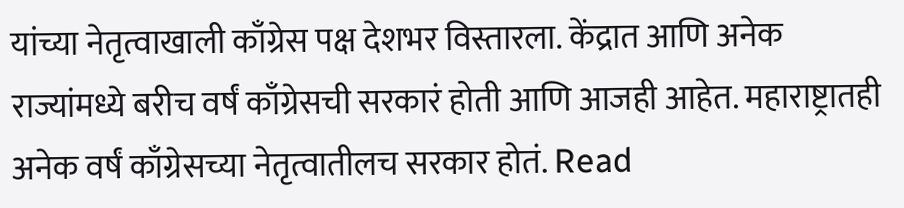यांच्या नेतृत्वाखाली काँग्रेस पक्ष देशभर विस्तारला. केंद्रात आणि अनेक राज्यांमध्ये बरीच वर्षं काँग्रेसची सरकारं होती आणि आजही आहेत. महाराष्ट्रातही अनेक वर्षं काँग्रेसच्या नेतृत्वातीलच सरकार होतं. Read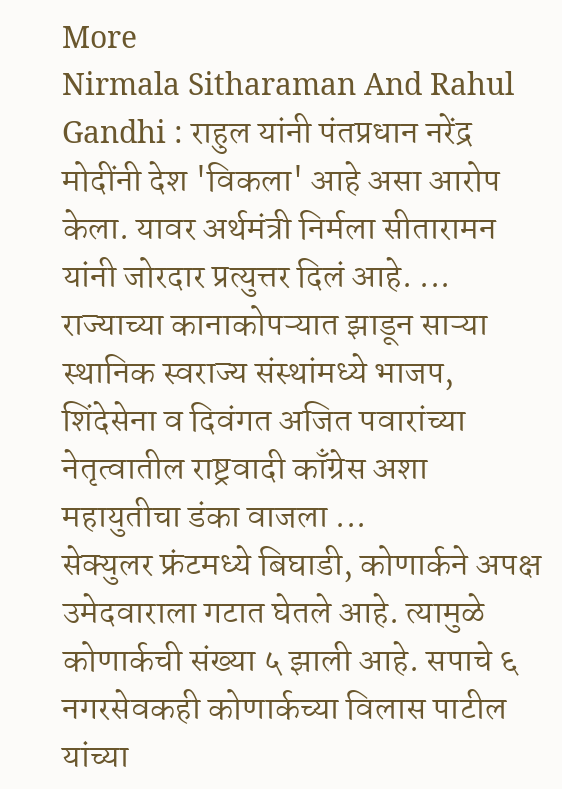More
Nirmala Sitharaman And Rahul Gandhi : राहुल यांनी पंतप्रधान नरेंद्र मोदींनी देश 'विकला' आहे असा आरोप केला. यावर अर्थमंत्री निर्मला सीतारामन यांनी जोरदार प्रत्युत्तर दिलं आहे. ...
राज्याच्या कानाकोपऱ्यात झाडून साऱ्या स्थानिक स्वराज्य संस्थांमध्ये भाजप, शिंदेसेना व दिवंगत अजित पवारांच्या नेतृत्वातील राष्ट्रवादी काँग्रेस अशा महायुतीचा डंका वाजला ...
सेक्युलर फ्रंटमध्ये बिघाडी, कोणार्कने अपक्ष उमेदवाराला गटात घेतले आहे. त्यामुळे कोणार्कची संख्या ५ झाली आहे. सपाचे ६ नगरसेवकही कोणार्कच्या विलास पाटील यांच्या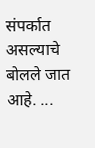संपर्कात असल्याचे बोलले जात आहे. ...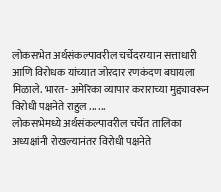लोकसभेत अर्थसंकल्पावरील चर्चेदरम्यान सत्ताधारी आणि विरोधक यांच्यात जोरदार रणकंदण बघायला मिळाले. भारत- अमेरिका व्यापार कराराच्या मुद्द्यावरून विरोधी पक्षनेते राहुल ... ...
लोकसभेमध्ये अर्थसंकल्पावरील चर्चेत तालिका अध्यक्षांनी रोखल्यानंतर विरोधी पक्षनेते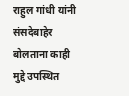राहुल गांधी यांनी संसदेबाहेर बोलताना काही मुद्दे उपस्थित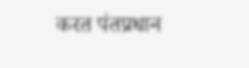करत पंतप्रधान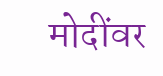मोदींवर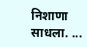निशाणा साधला. ...